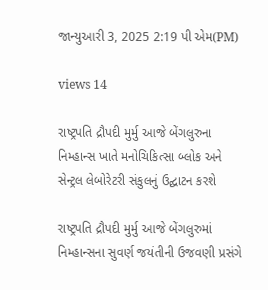જાન્યુઆરી 3, 2025 2:19 પી એમ(PM)

views 14

રાષ્ટ્રપતિ દ્રૌપદી મુર્મુ આજે બેંગલુરુના નિમ્હાન્સ ખાતે મનોચિકિત્સા બ્લોક અને સેન્ટ્રલ લેબોરેટરી સંકુલનું ઉદ્ઘાટન કરશે

રાષ્ટ્રપતિ દ્રૌપદી મુર્મુ આજે બેંગલુરુમાં નિમ્હાન્સના સુવર્ણ જયંતીની ઉજવણી પ્રસંગે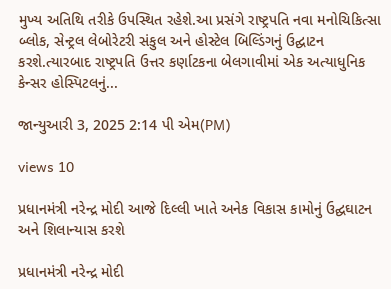મુખ્ય અતિથિ તરીકે ઉપસ્થિત રહેશે.આ પ્રસંગે રાષ્ટ્રપતિ નવા મનોચિકિત્સા બ્લોક, સેન્ટ્રલ લેબોરેટરી સંકુલ અને હોસ્ટેલ બિલ્ડિંગનું ઉદ્ઘાટન કરશે.ત્યારબાદ રાષ્ટ્રપતિ ઉત્તર કર્ણાટકના બેલગાવીમાં એક અત્યાધુનિક કેન્સર હોસ્પિટલનું...

જાન્યુઆરી 3, 2025 2:14 પી એમ(PM)

views 10

પ્રધાનમંત્રી નરેન્દ્ર મોદી આજે દિલ્લી ખાતે અનેક વિકાસ કામોનું ઉદ્ઘઘાટન અને શિલાન્યાસ કરશે

પ્રધાનમંત્રી નરેન્દ્ર મોદી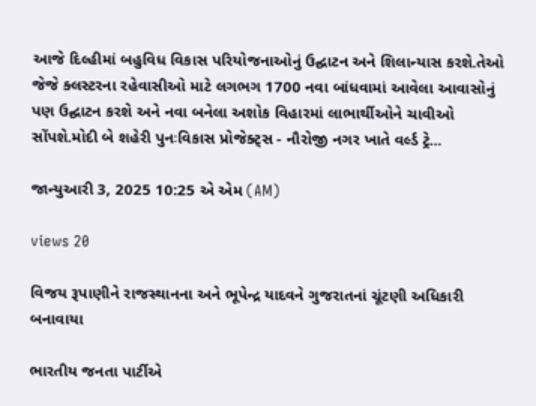આજે દિલ્હીમાં બહુવિધ વિકાસ પરિયોજનાઓનું ઉદ્ઘાટન અને શિલાન્યાસ કરશે.તેઓ જેજે ક્લસ્ટરના રહેવાસીઓ માટે લગભગ 1700 નવા બાંધવામાં આવેલા આવાસોનું પણ ઉદ્ઘાટન કરશે અને નવા બનેલા અશોક વિહારમાં લાભાર્થીઓને ચાવીઓ સોંપશે.મોદી બે શહેરી પુનઃવિકાસ પ્રોજેક્ટ્સ - નૌરોજી નગર ખાતે વર્લ્ડ ટ્રે...

જાન્યુઆરી 3, 2025 10:25 એ એમ (AM)

views 20

વિજય રૂપાણીને રાજસ્થાનના અને ભૂપેન્દ્ર યાદવને ગુજરાતનાં ચૂંટણી અધિકારી બનાવાયા

ભારતીય જનતા પાર્ટીએ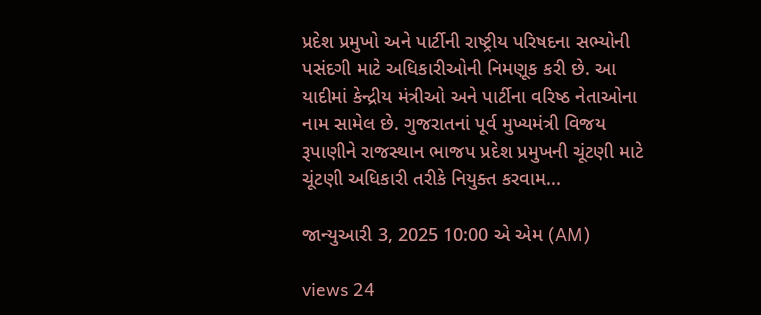પ્રદેશ પ્રમુખો અને પાર્ટીની રાષ્ટ્રીય પરિષદના સભ્યોની પસંદગી માટે અધિકારીઓની નિમણૂક કરી છે. આ યાદીમાં કેન્દ્રીય મંત્રીઓ અને પાર્ટીના વરિષ્ઠ નેતાઓના નામ સામેલ છે. ગુજરાતનાં પૂર્વ મુખ્યમંત્રી વિજય રૂપાણીને રાજસ્થાન ભાજપ પ્રદેશ પ્રમુખની ચૂંટણી માટે ચૂંટણી અધિકારી તરીકે નિયુક્ત કરવામ...

જાન્યુઆરી 3, 2025 10:00 એ એમ (AM)

views 24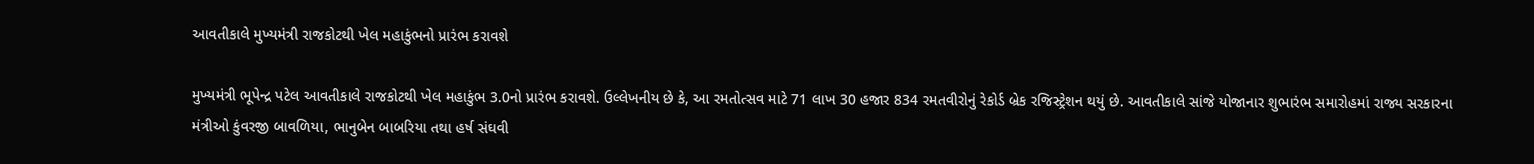આવતીકાલે મુખ્યમંત્રી રાજકોટથી ખેલ મહાકુંભનો પ્રારંભ કરાવશે

મુખ્યમંત્રી ભૂપેન્દ્ર પટેલ આવતીકાલે રાજકોટથી ખેલ મહાકુંભ 3.0નો પ્રારંભ કરાવશે. ઉલ્લેખનીય છે કે, આ રમતોત્સવ માટે 71 લાખ 30 હજાર 834 રમતવીરોનું રેકોર્ડ બ્રેક રજિસ્ટ્રેશન થયું છે. આવતીકાલે સાંજે યોજાનાર શુભારંભ સમારોહમાં રાજ્ય સરકારના મંત્રીઓ કુંવરજી બાવળિયા, ભાનુબેન બાબરિયા તથા હર્ષ સંઘવી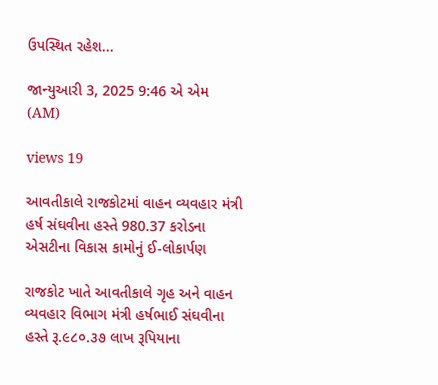ઉપસ્થિત રહેશ...

જાન્યુઆરી 3, 2025 9:46 એ એમ (AM)

views 19

આવતીકાલે રાજકોટમાં વાહન વ્યવહાર મંત્રી હર્ષ સંઘવીના હસ્તે 980.37 કરોડના એસટીના વિકાસ કામોનું ઈ-લોકાર્પણ

રાજકોટ ખાતે આવતીકાલે ગૃહ અને વાહન વ્યવહાર વિભાગ મંત્રી હર્ષભાઈ સંઘવીના હસ્તે રૂ.૯૮૦.૩૭ લાખ રૂપિયાના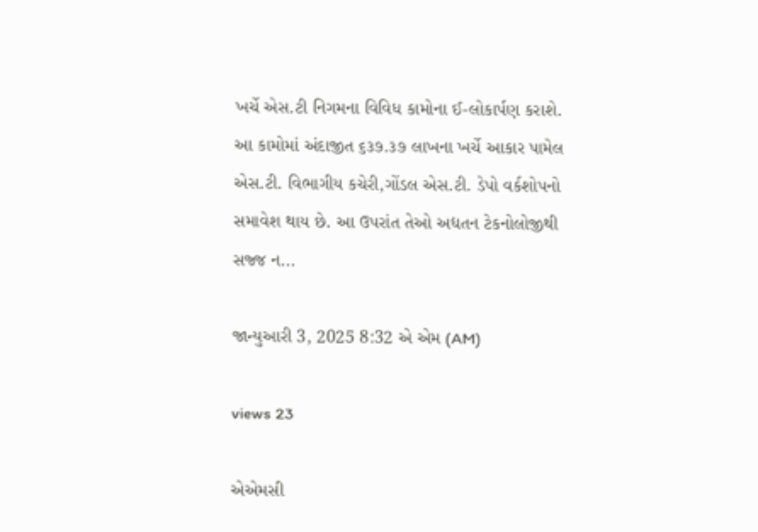ખર્ચે એસ.ટી નિગમના વિવિધ કામોના ઈ-લોકાર્પણ કરાશે. આ કામોમાં અંદાજીત ૬૩૭.૩૭ લાખના ખર્ચે આકાર પામેલ એસ.ટી. વિભાગીય કચેરી,ગોંડલ એસ.ટી. ડેપો વર્કશોપનો સમાવેશ થાય છે. આ ઉપરાંત તેઓ અદ્યતન ટેકનોલોજીથી સજ્જ ન...

જાન્યુઆરી 3, 2025 8:32 એ એમ (AM)

views 23

એએમસી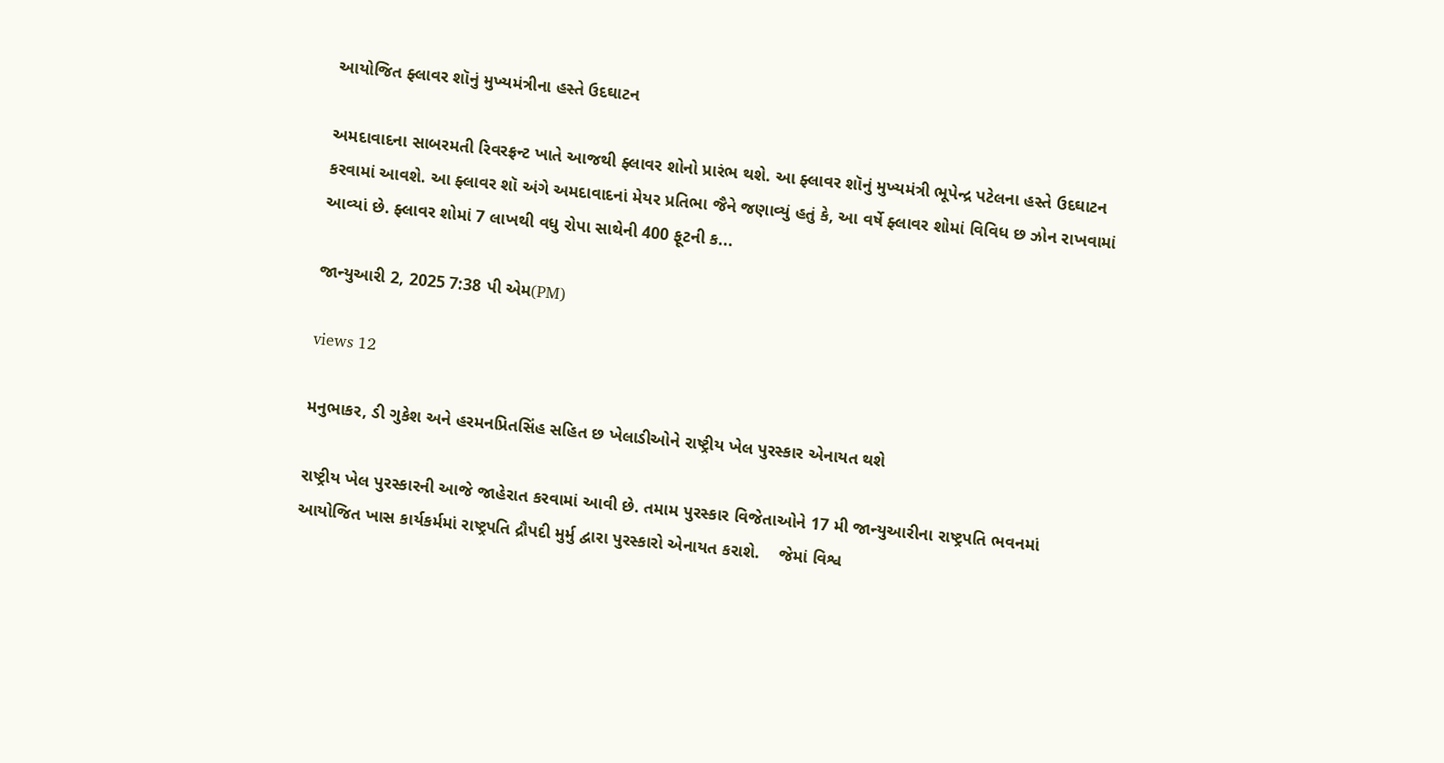આયોજિત ફ્લાવર શૉનું મુખ્યમંત્રીના હસ્તે ઉદઘાટન

અમદાવાદના સાબરમતી રિવરફ્રન્ટ ખાતે આજથી ફ્લાવર શોનો પ્રારંભ થશે. આ ફ્લાવર શૉનું મુખ્યમંત્રી ભૂપેન્દ્ર પટેલના હસ્તે ઉદઘાટન કરવામાં આવશે. આ ફ્લાવર શૉ અંગે અમદાવાદનાં મેયર પ્રતિભા જૈને જણાવ્યું હતું કે, આ વર્ષે ફ્લાવર શોમાં વિવિધ છ ઝોન રાખવામાં આવ્યાં છે. ફ્લાવર શોમાં 7 લાખથી વધુ રોપા સાથેની 400 ફૂટની ક...

જાન્યુઆરી 2, 2025 7:38 પી એમ(PM)

views 12

મનુભાકર, ડી ગુકેશ અને હરમનપ્રિતસિંહ સહિત છ ખેલાડીઓને રાષ્ટ્રીય ખેલ પુરસ્કાર એનાયત થશે

રાષ્ટ્રીય ખેલ પુરસ્કારની આજે જાહેરાત કરવામાં આવી છે. તમામ પુરસ્કાર વિજેતાઓને 17 મી જાન્યુઆરીના રાષ્ટ્રપતિ ભવનમાં આયોજિત ખાસ કાર્યકર્મમાં રાષ્ટ્રપતિ દ્રૌપદી મુર્મુ દ્વારા પુરસ્કારો એનાયત કરાશે.    જેમાં વિશ્વ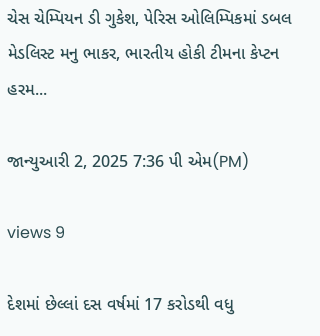ચેસ ચેમ્પિયન ડી ગુકેશ, પેરિસ ઓલિમ્પિકમાં ડબલ મેડલિસ્ટ મનુ ભાકર, ભારતીય હોકી ટીમના કેપ્ટન હરમ...

જાન્યુઆરી 2, 2025 7:36 પી એમ(PM)

views 9

દેશમાં છેલ્લાં દસ વર્ષમાં 17 કરોડથી વધુ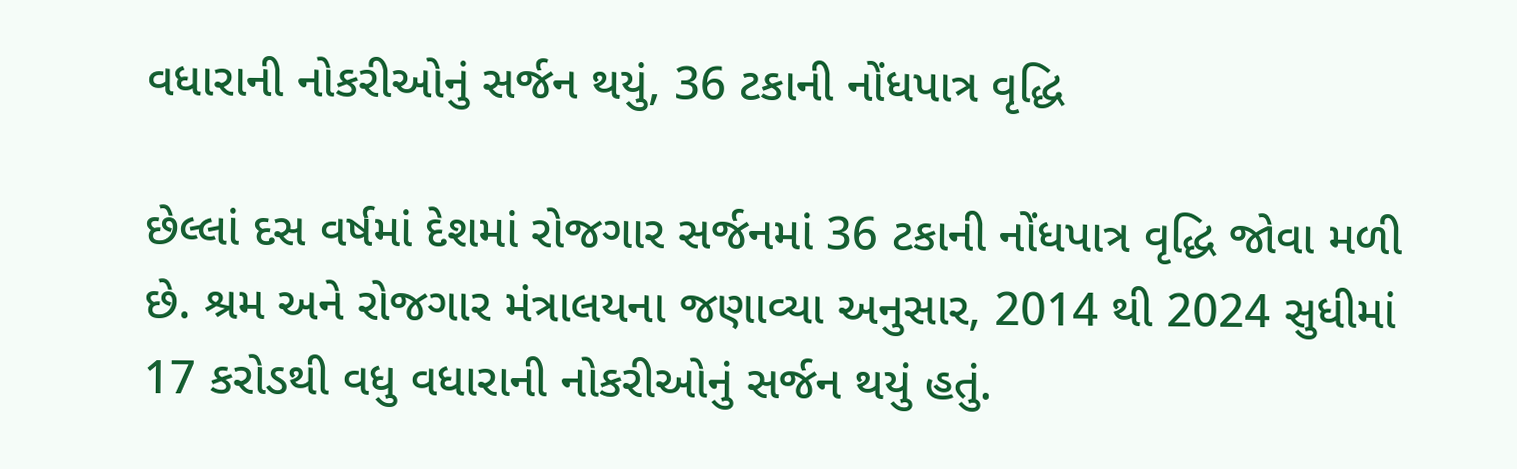વધારાની નોકરીઓનું સર્જન થયું, 36 ટકાની નોંધપાત્ર વૃદ્ધિ

છેલ્લાં દસ વર્ષમાં દેશમાં રોજગાર સર્જનમાં 36 ટકાની નોંધપાત્ર વૃદ્ધિ જોવા મળી છે. શ્રમ અને રોજગાર મંત્રાલયના જણાવ્યા અનુસાર, 2014 થી 2024 સુધીમાં 17 કરોડથી વધુ વધારાની નોકરીઓનું સર્જન થયું હતું.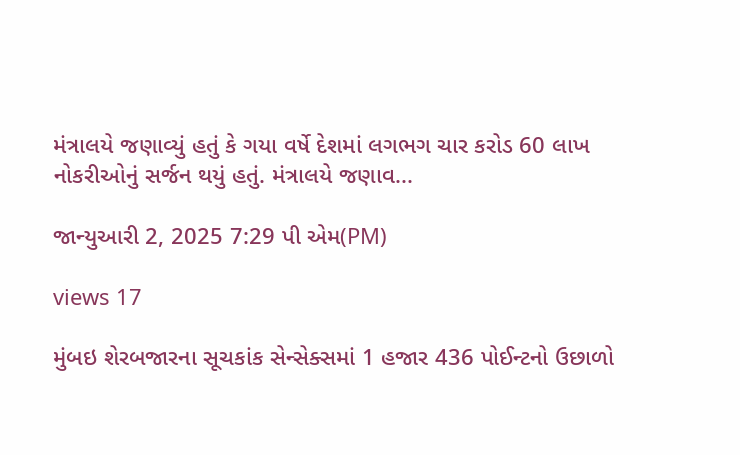મંત્રાલયે જણાવ્યું હતું કે ગયા વર્ષે દેશમાં લગભગ ચાર કરોડ 60 લાખ નોકરીઓનું સર્જન થયું હતું. મંત્રાલયે જણાવ...

જાન્યુઆરી 2, 2025 7:29 પી એમ(PM)

views 17

મુંબઇ શેરબજારના સૂચકાંક સેન્સેક્સમાં 1 હજાર 436 પોઈન્ટનો ઉછાળો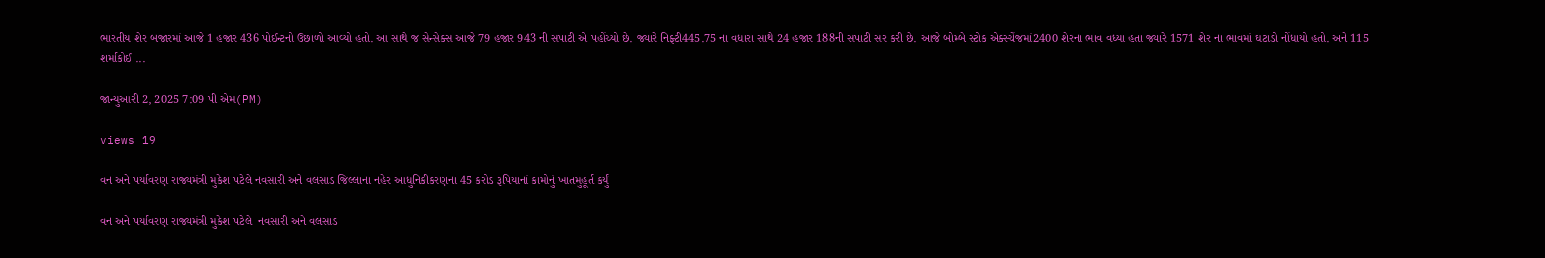ભારતીય શેર બજારમાં આજે 1 હજાર 436 પોઈન્ટનો ઉછાળો આવ્યો હતો. આ સાથે જ સેન્સેક્સ આજે 79 હજાર 943 ની સપાટી એ પહોંચ્યો છે. જ્યારે નિફ્ટી445.75 ના વધારા સાથે 24 હજાર 188ની સપાટી સર કરી છે. આજે બોમ્બે સ્ટોક એક્સ્ચેંજમાં2400 શેરના ભાવ વધ્યા હતા જ્યારે 1571 શેર ના ભાવમાં ઘટાડો નોંધાયો હતો. અને 115 શર્માકોઈ ...

જાન્યુઆરી 2, 2025 7:09 પી એમ(PM)

views 19

વન અને પર્યાવરણ રાજ્યમંત્રી મુકેશ પટેલે નવસારી અને વલસાડ જિલ્લાના નહેર આધુનિકીકરણના 45 કરોડ રૂપિયાનાં કામોનું ખાતમુહૂર્ત કર્યું

વન અને પર્યાવરણ રાજ્યમંત્રી મુકેશ પટેલે  નવસારી અને વલસાડ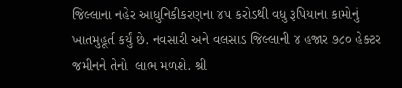જિલ્લાના નહેર આધુનિકીકરણના ૪૫ કરોડથી વધુ રૂપિયાના કામોનું ખાતમુહૂર્ત કર્યું છે. નવસારી અને વલસાડ જિલ્લાની ૪ હજાર ૭૮૦ હેક્ટર જમીનને તેનો  લાભ મળશે. શ્રી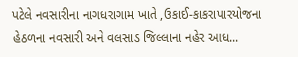પટેલે નવસારીના નાગધરાગામ ખાતે ,ઉકાઈ-કાકરાપારયોજના હેઠળના નવસારી અને વલસાડ જિલ્લાના નહેર આધ...